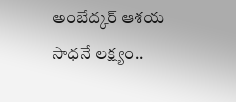అంబేద్కర్‌ ఆశయ సాధనే లక్ష్యం..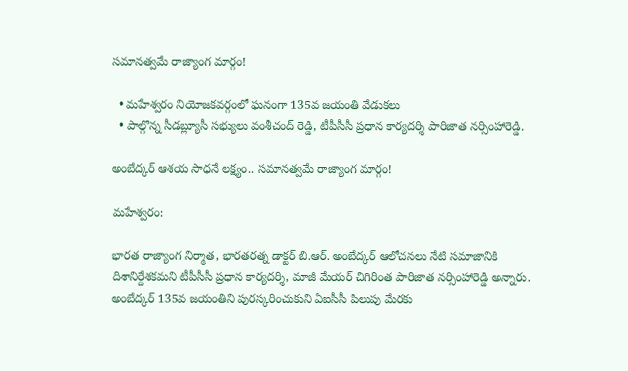సమానత్వమే రాజ్యాంగ మార్గం!

  • మహేశ్వరం నియోజకవర్గంలో ఘనంగా 135వ జయంతి వేడుకలు
  • పాల్గొన్న సీడబ్ల్యూసీ సభ్యులు వంశీచంద్‌ రెడ్డి, టీపీసీసీ ప్రధాన కార్యదర్శి పారిజాత నర్సింహారెడ్డి.

అంబేద్కర్‌ ఆశయ సాధనే లక్ష్యం.. సమానత్వమే రాజ్యాంగ మార్గం!

మహేశ్వరం:

భారత రాజ్యాంగ నిర్మాత, భారతరత్న డాక్టర్‌ బి.ఆర్‌. అంబేద్కర్‌ ఆలోచనలు నేటి సమాజానికి దిశానిర్దేశకమని టీపీసీసీ ప్రధాన కార్యదర్శి, మాజీ మేయర్‌ చిగిరింత పారిజాత నర్సింహారెడ్డి అన్నారు. అంబేద్కర్‌ 135వ జయంతిని పురస్కరించుకుని ఏఐసీసీ పిలుపు మేరకు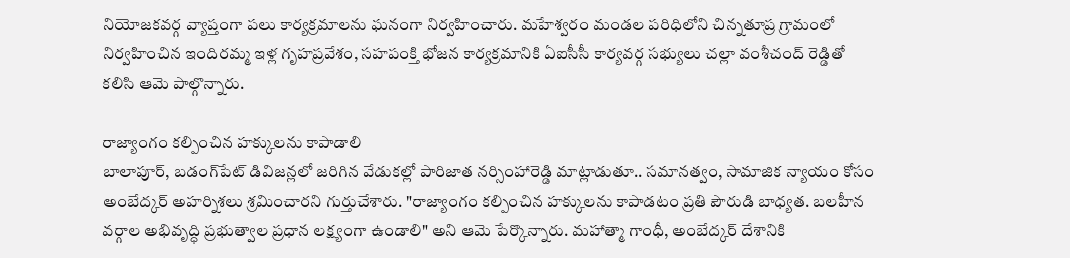నియోజకవర్గ వ్యాప్తంగా పలు కార్యక్రమాలను ఘనంగా నిర్వహించారు. మహేశ్వరం మండల పరిధిలోని చిన్నతూప్ర గ్రామంలో నిర్వహించిన ఇందిరమ్మ ఇళ్ల గృహప్రవేశం, సహపంక్తి భోజన కార్యక్రమానికి ఏఐసీసీ కార్యవర్గ సభ్యులు చల్లా వంశీచంద్‌ రెడ్డితో కలిసి ఆమె పాల్గొన్నారు.

రాజ్యాంగం కల్పించిన హక్కులను కాపాడాలి
బాలాపూర్, బడంగ్‌పేట్‌ డివిజన్లలో జరిగిన వేడుకల్లో పారిజాత నర్సింహారెడ్డి మాట్లాడుతూ.. సమానత్వం, సామాజిక న్యాయం కోసం అంబేద్కర్‌ అహర్నిశలు శ్రమించారని గుర్తుచేశారు. "రాజ్యాంగం కల్పించిన హక్కులను కాపాడటం ప్రతి పౌరుడి బాధ్యత. బలహీన వర్గాల అభివృద్ధి ప్రభుత్వాల ప్రధాన లక్ష్యంగా ఉండాలి" అని ఆమె పేర్కొన్నారు. మహాత్మా గాంధీ, అంబేద్కర్‌ దేశానికి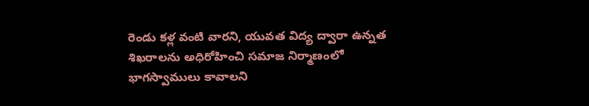రెండు కళ్ల వంటి వారని, యువత విద్య ద్వారా ఉన్నత శిఖరాలను అధిరోహించి సమాజ నిర్మాణంలో భాగస్వాములు కావాలని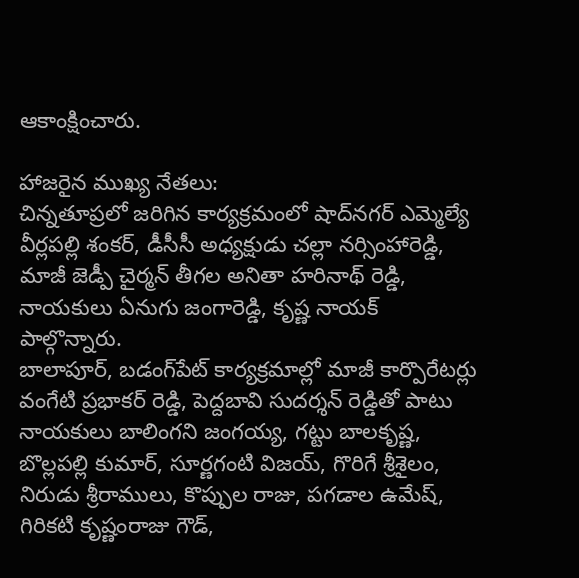ఆకాంక్షించారు.

హాజరైన ముఖ్య నేతలు:
చిన్నతూప్రలో జరిగిన కార్యక్రమంలో షాద్‌నగర్‌ ఎమ్మెల్యే వీర్లపల్లి శంకర్, డీసీసీ అధ్యక్షుడు చల్లా నర్సింహారెడ్డి, మాజీ జెడ్పీ చైర్మన్ తీగల అనితా హరినాథ్‌ రెడ్డి, నాయకులు ఏనుగు జంగారెడ్డి, కృష్ణ నాయక్ పాల్గొన్నారు.
బాలాపూర్, బడంగ్‌పేట్‌ కార్యక్రమాల్లో మాజీ కార్పొరేటర్లు వంగేటి ప్రభాకర్‌ రెడ్డి, పెద్దబావి సుదర్శన్‌ రెడ్డితో పాటు నాయకులు బాలింగని జంగయ్య, గట్టు బాలకృష్ణ, బొల్లపల్లి కుమార్, సూర్ణగంటి విజయ్, గొరిగే శ్రీశైలం, నిరుడు శ్రీరాములు, కొప్పుల రాజు, పగడాల ఉమేష్, గిరికటి కృష్ణంరాజు గౌడ్,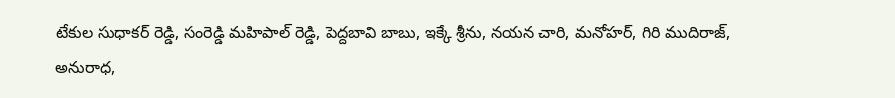టేకుల సుధాకర్‌ రెడ్డి, సంరెడ్డి మహిపాల్‌ రెడ్డి, పెద్దబావి బాబు, ఇక్కే శ్రీను, నయన చారి, మనోహర్, గిరి ముదిరాజ్, అనురాధ,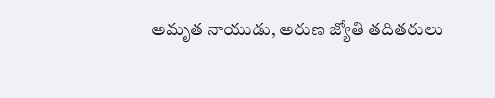అమృత నాయుడు, అరుణ జ్యోతి తదితరులు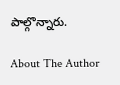పాల్గొన్నారు.

About The Author